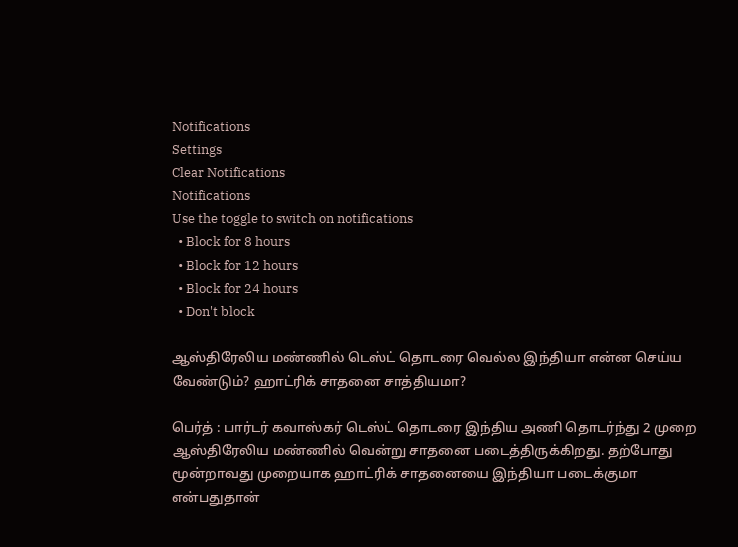Notifications
Settings
Clear Notifications
Notifications
Use the toggle to switch on notifications
  • Block for 8 hours
  • Block for 12 hours
  • Block for 24 hours
  • Don't block

ஆஸ்திரேலிய மண்ணில் டெஸ்ட் தொடரை வெல்ல இந்தியா என்ன செய்ய வேண்டும்? ஹாட்ரிக் சாதனை சாத்தியமா?

பெர்த் : பார்டர் கவாஸ்கர் டெஸ்ட் தொடரை இந்திய அணி தொடர்ந்து 2 முறை ஆஸ்திரேலிய மண்ணில் வென்று சாதனை படைத்திருக்கிறது. தற்போது மூன்றாவது முறையாக ஹாட்ரிக் சாதனையை இந்தியா படைக்குமா என்பதுதான்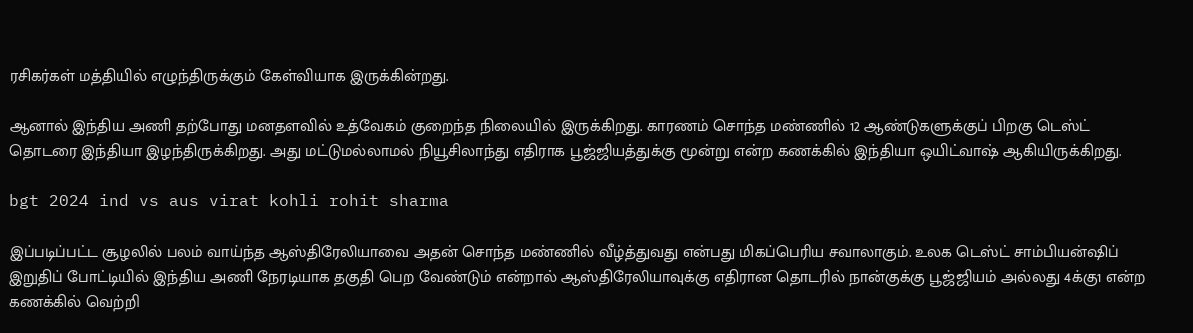ரசிகர்கள் மத்தியில் எழுந்திருக்கும் கேள்வியாக இருக்கின்றது.

ஆனால் இந்திய அணி தற்போது மனதளவில் உத்வேகம் குறைந்த நிலையில் இருக்கிறது. காரணம் சொந்த மண்ணில் 12 ஆண்டுகளுக்குப் பிறகு டெஸ்ட் தொடரை இந்தியா இழந்திருக்கிறது. அது மட்டுமல்லாமல் நியூசிலாந்து எதிராக பூஜ்ஜியத்துக்கு மூன்று என்ற கணக்கில் இந்தியா ஒயிட்வாஷ் ஆகியிருக்கிறது.

bgt 2024 ind vs aus virat kohli rohit sharma

இப்படிப்பட்ட சூழலில் பலம் வாய்ந்த ஆஸ்திரேலியாவை அதன் சொந்த மண்ணில் வீழ்த்துவது என்பது மிகப்பெரிய சவாலாகும். உலக டெஸ்ட் சாம்பியன்ஷிப் இறுதிப் போட்டியில் இந்திய அணி நேரடியாக தகுதி பெற வேண்டும் என்றால் ஆஸ்திரேலியாவுக்கு எதிரான தொடரில் நான்குக்கு பூஜ்ஜியம் அல்லது 4க்கு1 என்ற கணக்கில் வெற்றி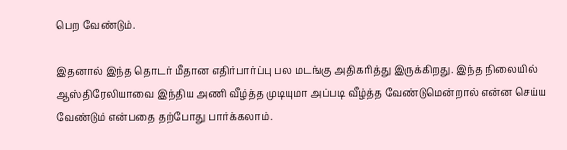பெற வேண்டும்.

இதனால் இந்த தொடர் மீதான எதிர்பார்ப்பு பல மடங்கு அதிகரித்து இருக்கிறது. இந்த நிலையில் ஆஸ்திரேலியாவை இந்திய அணி வீழ்த்த முடியுமா அப்படி வீழ்த்த வேண்டுமென்றால் என்ன செய்ய வேண்டும் என்பதை தற்போது பார்க்கலாம்.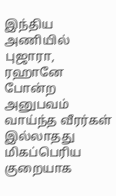இந்திய அணியில் புஜாரா, ரஹானே போன்ற அனுபவம் வாய்ந்த வீரர்கள் இல்லாதது மிகப்பெரிய குறையாக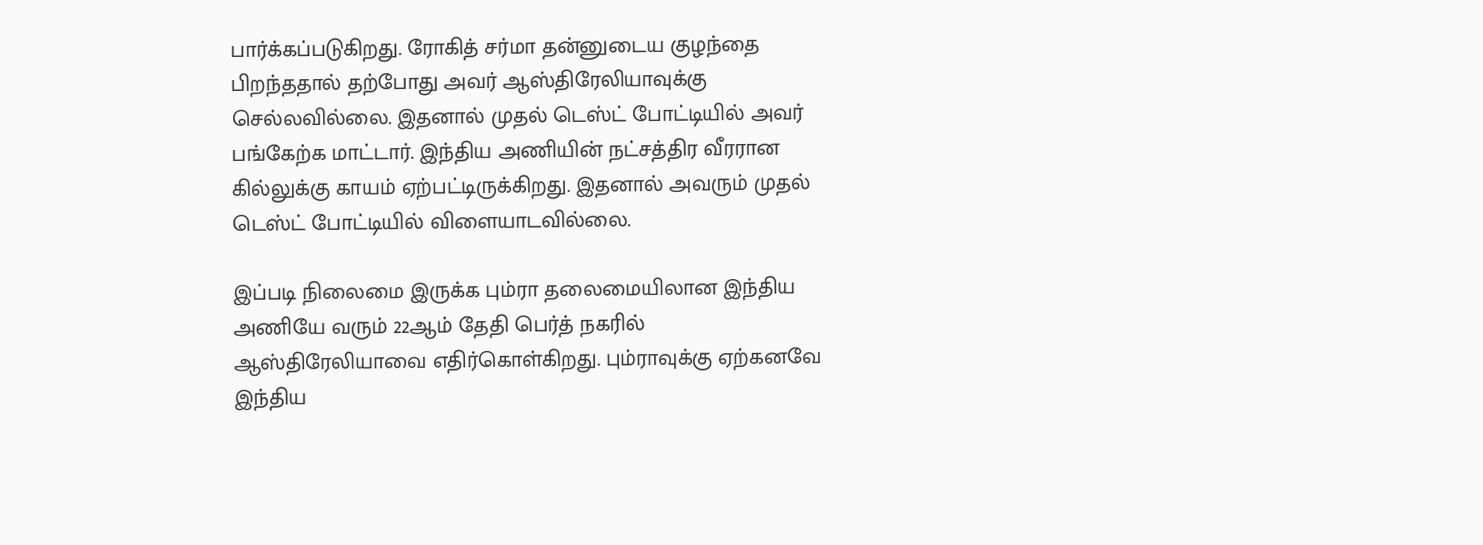பார்க்கப்படுகிறது. ரோகித் சர்மா தன்னுடைய குழந்தை பிறந்ததால் தற்போது அவர் ஆஸ்திரேலியாவுக்கு செல்லவில்லை. இதனால் முதல் டெஸ்ட் போட்டியில் அவர் பங்கேற்க மாட்டார். இந்திய அணியின் நட்சத்திர வீரரான கில்லுக்கு காயம் ஏற்பட்டிருக்கிறது. இதனால் அவரும் முதல் டெஸ்ட் போட்டியில் விளையாடவில்லை.

இப்படி நிலைமை இருக்க பும்ரா தலைமையிலான இந்திய அணியே வரும் 22ஆம் தேதி பெர்த் நகரில் ஆஸ்திரேலியாவை எதிர்கொள்கிறது. பும்ராவுக்கு ஏற்கனவே இந்திய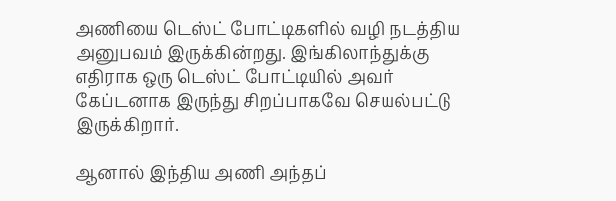அணியை டெஸ்ட் போட்டிகளில் வழி நடத்திய அனுபவம் இருக்கின்றது. இங்கிலாந்துக்கு எதிராக ஒரு டெஸ்ட் போட்டியில் அவர் கேப்டனாக இருந்து சிறப்பாகவே செயல்பட்டு இருக்கிறார்.

ஆனால் இந்திய அணி அந்தப்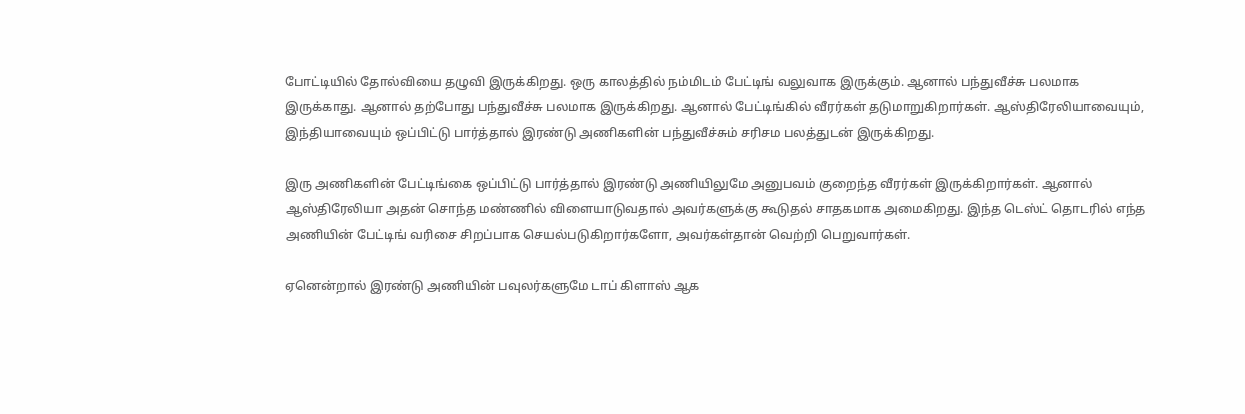போட்டியில் தோல்வியை தழுவி இருக்கிறது. ஒரு காலத்தில் நம்மிடம் பேட்டிங் வலுவாக இருக்கும். ஆனால் பந்துவீச்சு பலமாக இருக்காது. ஆனால் தற்போது பந்துவீச்சு பலமாக இருக்கிறது. ஆனால் பேட்டிங்கில் வீரர்கள் தடுமாறுகிறார்கள். ஆஸ்திரேலியாவையும், இந்தியாவையும் ஒப்பிட்டு பார்த்தால் இரண்டு அணிகளின் பந்துவீச்சும் சரிசம பலத்துடன் இருக்கிறது.

இரு அணிகளின் பேட்டிங்கை ஒப்பிட்டு பார்த்தால் இரண்டு அணியிலுமே அனுபவம் குறைந்த வீரர்கள் இருக்கிறார்கள். ஆனால் ஆஸ்திரேலியா அதன் சொந்த மண்ணில் விளையாடுவதால் அவர்களுக்கு கூடுதல் சாதகமாக அமைகிறது. இந்த டெஸ்ட் தொடரில் எந்த அணியின் பேட்டிங் வரிசை சிறப்பாக செயல்படுகிறார்களோ, அவர்கள்தான் வெற்றி பெறுவார்கள்.

ஏனென்றால் இரண்டு அணியின் பவுலர்களுமே டாப் கிளாஸ் ஆக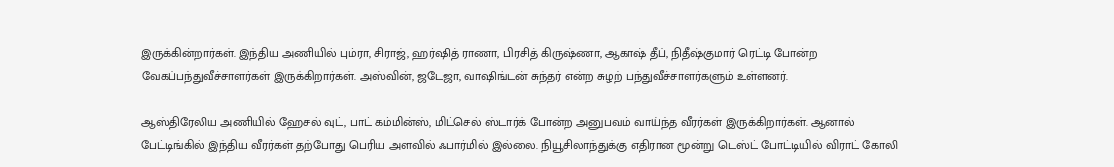இருக்கின்றார்கள். இந்திய அணியில் பும்ரா, சிராஜ், ஹர்ஷித் ராணா, பிரசித் கிருஷ்ணா, ஆகாஷ் தீப், நிதீஷ்குமார் ரெட்டி போன்ற வேகப்பந்துவீச்சாளர்கள் இருக்கிறார்கள். அஸ்வின், ஜடேஜா, வாஷிங்டன் சுந்தர் என்ற சுழற் பந்துவீச்சாளர்களும் உள்ளனர்.

ஆஸ்திரேலிய அணியில் ஹேசல் வுட், பாட் கம்மின்ஸ், மிட்செல் ஸ்டார்க் போன்ற அனுபவம் வாய்ந்த வீரர்கள் இருக்கிறார்கள். ஆனால் பேட்டிங்கில் இந்திய வீரர்கள் தற்போது பெரிய அளவில் ஃபார்மில் இல்லை. நியூசிலாந்துக்கு எதிரான மூன்று டெஸ்ட் போட்டியில் விராட் கோலி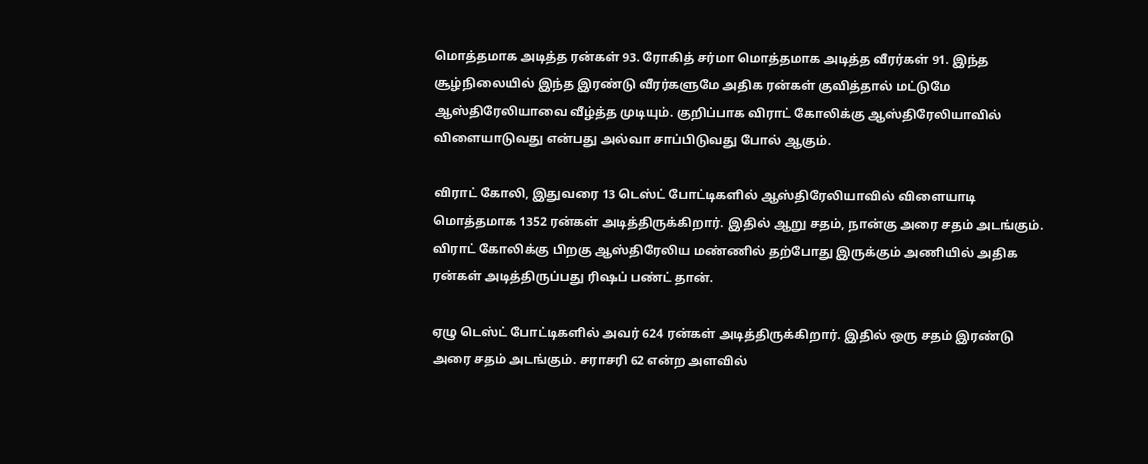மொத்தமாக அடித்த ரன்கள் 93. ரோகித் சர்மா மொத்தமாக அடித்த வீரர்கள் 91. இந்த சூழ்நிலையில் இந்த இரண்டு வீரர்களுமே அதிக ரன்கள் குவித்தால் மட்டுமே ஆஸ்திரேலியாவை வீழ்த்த முடியும். குறிப்பாக விராட் கோலிக்கு ஆஸ்திரேலியாவில் விளையாடுவது என்பது அல்வா சாப்பிடுவது போல் ஆகும்.

விராட் கோலி, இதுவரை 13 டெஸ்ட் போட்டிகளில் ஆஸ்திரேலியாவில் விளையாடி மொத்தமாக 1352 ரன்கள் அடித்திருக்கிறார். இதில் ஆறு சதம், நான்கு அரை சதம் அடங்கும். விராட் கோலிக்கு பிறகு ஆஸ்திரேலிய மண்ணில் தற்போது இருக்கும் அணியில் அதிக ரன்கள் அடித்திருப்பது ரிஷப் பண்ட் தான்.

ஏழு டெஸ்ட் போட்டிகளில் அவர் 624 ரன்கள் அடித்திருக்கிறார். இதில் ஒரு சதம் இரண்டு அரை சதம் அடங்கும். சராசரி 62 என்ற அளவில்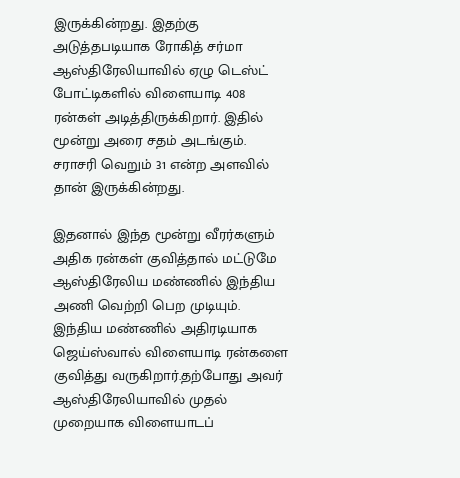இருக்கின்றது. இதற்கு அடுத்தபடியாக ரோகித் சர்மா ஆஸ்திரேலியாவில் ஏழு டெஸ்ட் போட்டிகளில் விளையாடி 408 ரன்கள் அடித்திருக்கிறார். இதில் மூன்று அரை சதம் அடங்கும். சராசரி வெறும் 31 என்ற அளவில் தான் இருக்கின்றது.

இதனால் இந்த மூன்று வீரர்களும் அதிக ரன்கள் குவித்தால் மட்டுமே ஆஸ்திரேலிய மண்ணில் இந்திய அணி வெற்றி பெற முடியும். இந்திய மண்ணில் அதிரடியாக ஜெய்ஸ்வால் விளையாடி ரன்களை குவித்து வருகிறார்.தற்போது அவர் ஆஸ்திரேலியாவில் முதல் முறையாக விளையாடப்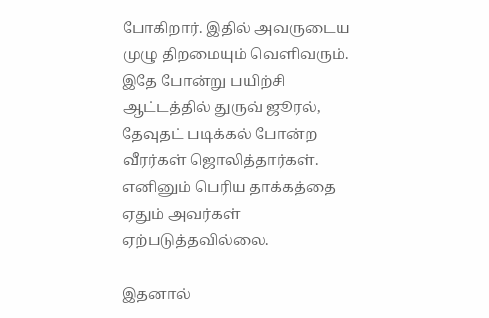போகிறார். இதில் அவருடைய முழு திறமையும் வெளிவரும். இதே போன்று பயிற்சி ஆட்டத்தில் துருவ் ஜூரல், தேவுதட் படிக்கல் போன்ற வீரர்கள் ஜொலித்தார்கள். எனினும் பெரிய தாக்கத்தை ஏதும் அவர்கள் ஏற்படுத்தவில்லை.

இதனால்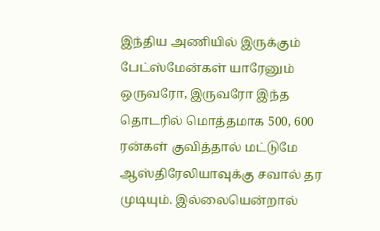இந்திய அணியில் இருக்கும் பேட்ஸ்மேன்கள் யாரேனும் ஒருவரோ, இருவரோ இந்த தொடரில் மொத்தமாக 500, 600 ரன்கள் குவித்தால் மட்டுமே ஆஸ்திரேலியாவுக்கு சவால் தர முடியும். இல்லையென்றால்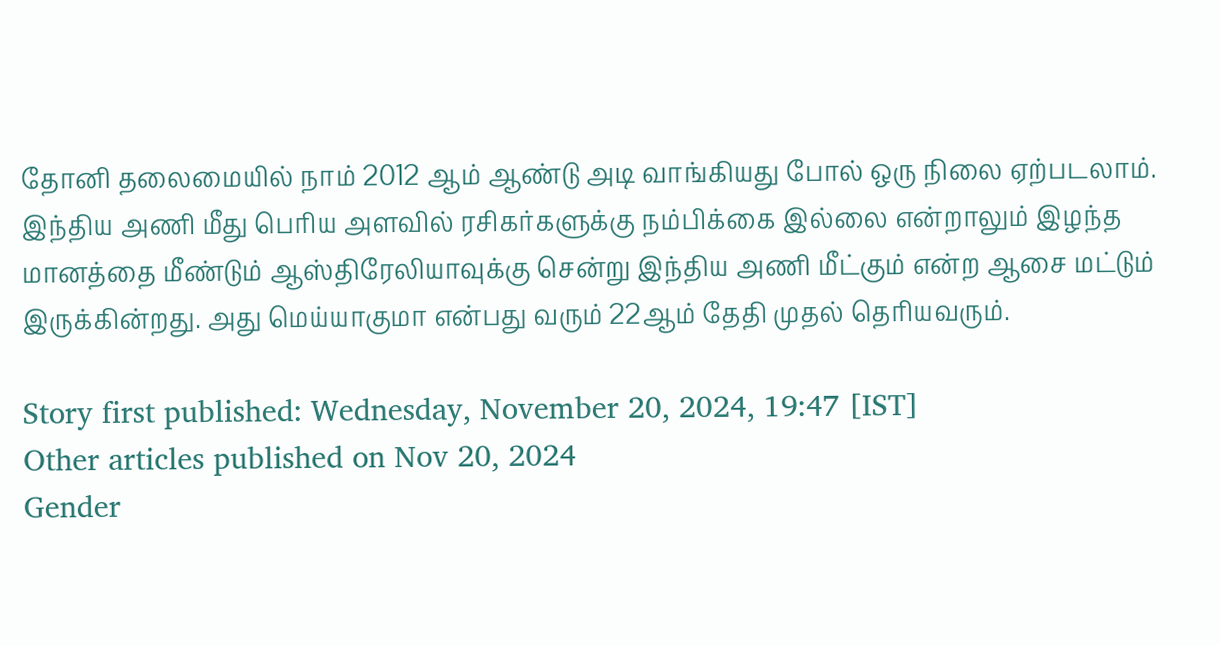தோனி தலைமையில் நாம் 2012 ஆம் ஆண்டு அடி வாங்கியது போல் ஒரு நிலை ஏற்படலாம். இந்திய அணி மீது பெரிய அளவில் ரசிகர்களுக்கு நம்பிக்கை இல்லை என்றாலும் இழந்த மானத்தை மீண்டும் ஆஸ்திரேலியாவுக்கு சென்று இந்திய அணி மீட்கும் என்ற ஆசை மட்டும் இருக்கின்றது. அது மெய்யாகுமா என்பது வரும் 22ஆம் தேதி முதல் தெரியவரும்.

Story first published: Wednesday, November 20, 2024, 19:47 [IST]
Other articles published on Nov 20, 2024
Gender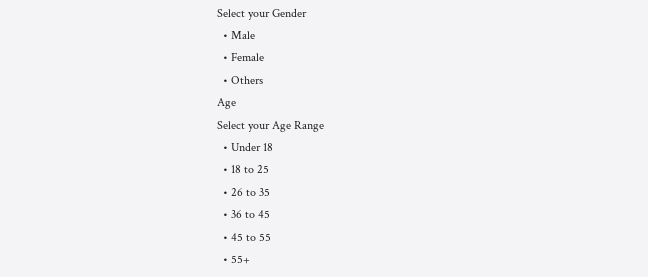Select your Gender
  • Male
  • Female
  • Others
Age
Select your Age Range
  • Under 18
  • 18 to 25
  • 26 to 35
  • 36 to 45
  • 45 to 55
  • 55+